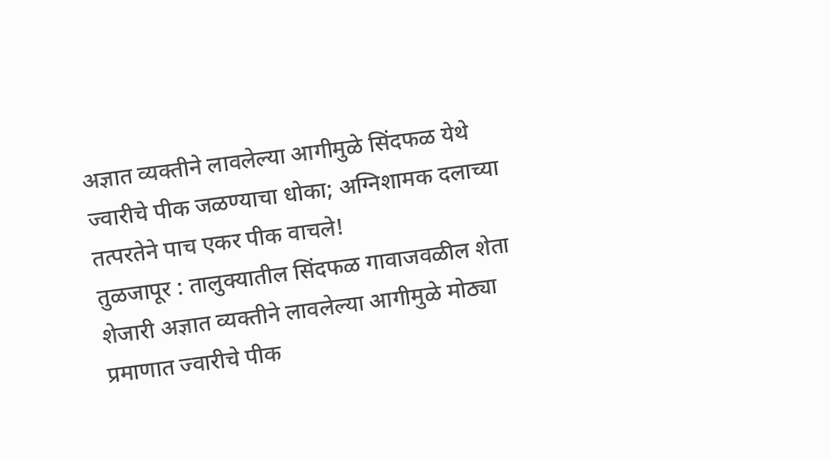अज्ञात व्यक्तीने लावलेल्या आगीमुळे सिंदफळ येथे ज्वारीचे पीक जळण्याचा धोका; अग्निशामक दलाच्या तत्परतेने पाच एकर पीक वाचले!
तुळजापूर : तालुक्यातील सिंदफळ गावाजवळील शेता शेजारी अज्ञात व्यक्तीने लावलेल्या आगीमुळे मोठ्या प्रमाणात ज्वारीचे पीक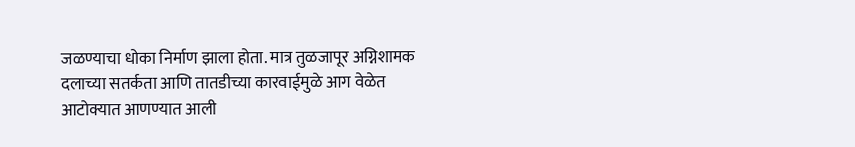जळण्याचा धोका निर्माण झाला होता. मात्र तुळजापूर अग्निशामक दलाच्या सतर्कता आणि तातडीच्या कारवाईमुळे आग वेळेत आटोक्यात आणण्यात आली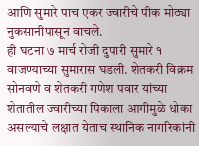आणि सुमारे पाच एकर ज्वारीचे पीक मोठ्या नुकसानीपासून वाचले.
ही घटना ७ मार्च रोजी दुपारी सुमारे १ वाजण्याच्या सुमारास घडली. शेतकरी विक्रम सोनवणे व शेतकरी गणेश पवार यांच्या शेतातील ज्वारीच्या पिकाला आगीमुळे धोका असल्याचे लक्षात येताच स्थानिक नागरिकांनी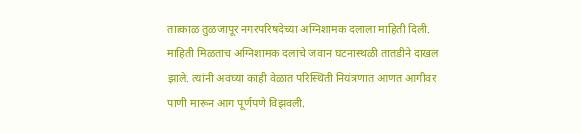तात्काळ तुळजापूर नगरपरिषदेच्या अग्निशामक दलाला माहिती दिली.
माहिती मिळताच अग्निशामक दलाचे जवान घटनास्थळी तातडीने दाखल झाले. त्यांनी अवघ्या काही वेळात परिस्थिती नियंत्रणात आणत आगीवर पाणी मारून आग पूर्णपणे विझवली.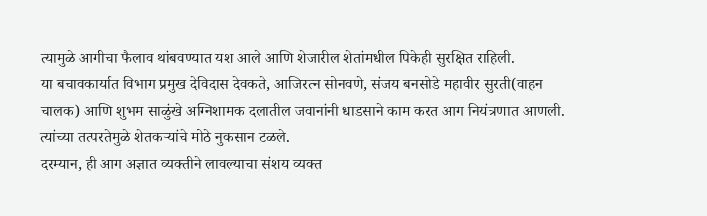त्यामुळे आगीचा फैलाव थांबवण्यात यश आले आणि शेजारील शेतांमधील पिकेही सुरक्षित राहिली.
या बचावकार्यात विभाग प्रमुख देविदास देवकते, आजिरत्न सोनवणे, संजय बनसोडे महावीर सुरती(वाहन चालक) आणि शुभम साळुंखे अग्निशामक दलातील जवानांनी धाडसाने काम करत आग नियंत्रणात आणली. त्यांच्या तत्परतेमुळे शेतकऱ्यांचे मोठे नुकसान टळले.
दरम्यान, ही आग अज्ञात व्यक्तीने लावल्याचा संशय व्यक्त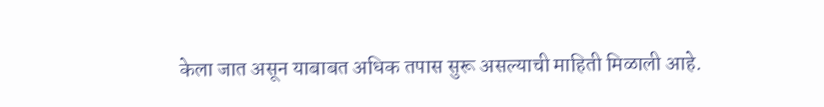केला जात असून याबाबत अधिक तपास सुरू असल्याची माहिती मिळाली आहे.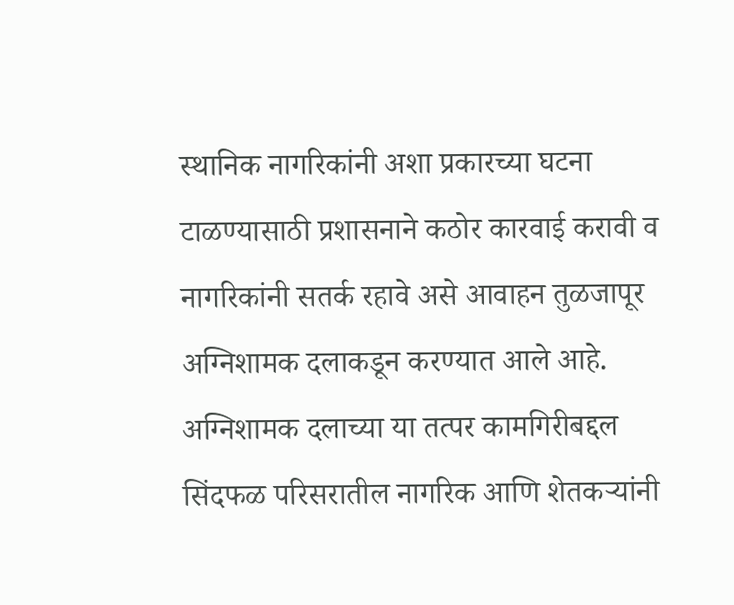स्थानिक नागरिकांनी अशा प्रकारच्या घटना टाळण्यासाठी प्रशासनाने कठोर कारवाई करावी व नागरिकांनी सतर्क रहावे असे आवाहन तुळजापूर अग्निशामक दलाकडून करण्यात आले आहे.
अग्निशामक दलाच्या या तत्पर कामगिरीबद्दल सिंदफळ परिसरातील नागरिक आणि शेतकऱ्यांनी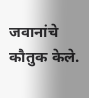जवानांचे कौतुक केले.